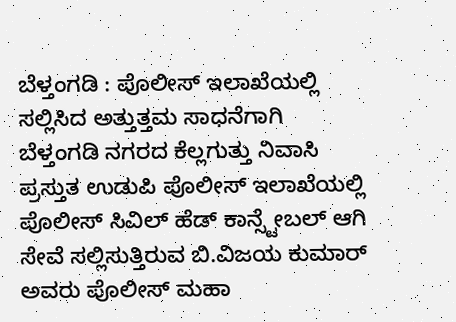ಬೆಳ್ತಂಗಡಿ : ಪೊಲೀಸ್ ಇಲಾಖೆಯಲ್ಲಿ ಸಲ್ಲಿಸಿದ ಅತ್ತುತ್ತಮ ಸಾಧನೆಗಾಗಿ
ಬೆಳ್ತಂಗಡಿ ನಗರದ ಕೆಲ್ಲಗುತ್ತು ನಿವಾಸಿ ಪ್ರಸ್ತುತ ಉಡುಪಿ ಪೊಲೀಸ್ ಇಲಾಖೆಯಲ್ಲಿ ಪೊಲೀಸ್ ಸಿವಿಲ್ ಹೆಡ್ ಕಾನ್ಸ್ಟೇಬಲ್ ಆಗಿ ಸೇವೆ ಸಲ್ಲಿಸುತ್ತಿರುವ ಬಿ.ವಿಜಯ ಕುಮಾರ್ ಅವರು ಪೊಲೀಸ್ ಮಹಾ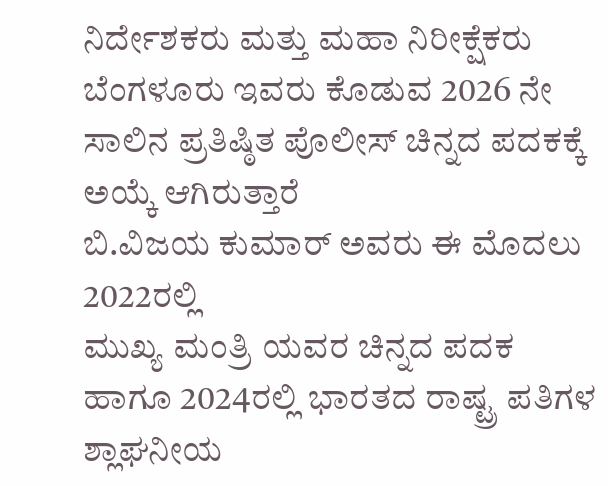ನಿರ್ದೇಶಕರು ಮತ್ತು ಮಹಾ ನಿರೀಕ್ಷೆಕರು ಬೆಂಗಳೂರು ಇವರು ಕೊಡುವ 2026 ನೇ ಸಾಲಿನ ಪ್ರತಿಷ್ಠಿತ ಪೊಲೀಸ್ ಚಿನ್ನದ ಪದಕಕ್ಕೆ ಅಯ್ಕೆ ಆಗಿರುತ್ತಾರೆ
ಬಿ.ವಿಜಯ ಕುಮಾರ್ ಅವರು ಈ ಮೊದಲು 2022ರಲ್ಲಿ
ಮುಖ್ಯ ಮಂತ್ರಿ ಯವರ ಚಿನ್ನದ ಪದಕ ಹಾಗೂ 2024ರಲ್ಲಿ ಭಾರತದ ರಾಷ್ಟ್ರ ಪತಿಗಳ ಶ್ಲಾಘನೀಯ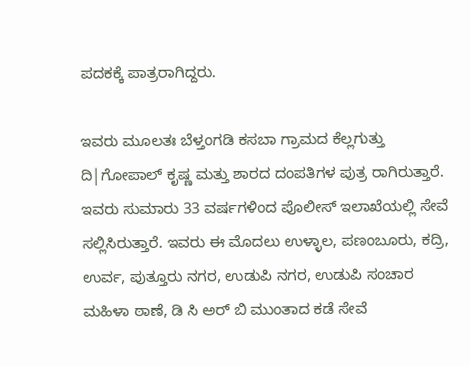ಪದಕಕ್ಕೆ ಪಾತ್ರರಾಗಿದ್ದರು.

ಇವರು ಮೂಲತಃ ಬೆಳ್ತಂಗಡಿ ಕಸಬಾ ಗ್ರಾಮದ ಕೆಲ್ಲಗುತ್ತು
ದಿ|ಗೋಪಾಲ್ ಕೃಷ್ಣ ಮತ್ತು ಶಾರದ ದಂಪತಿಗಳ ಪುತ್ರ ರಾಗಿರುತ್ತಾರೆ. ಇವರು ಸುಮಾರು 33 ವರ್ಷಗಳಿಂದ ಪೊಲೀಸ್ ಇಲಾಖೆಯಲ್ಲಿ ಸೇವೆ ಸಲ್ಲಿಸಿರುತ್ತಾರೆ. ಇವರು ಈ ಮೊದಲು ಉಳ್ಳಾಲ, ಪಣಂಬೂರು, ಕದ್ರಿ, ಉರ್ವ, ಪುತ್ತೂರು ನಗರ, ಉಡುಪಿ ನಗರ, ಉಡುಪಿ ಸಂಚಾರ ಮಹಿಳಾ ಠಾಣೆ, ಡಿ ಸಿ ಅರ್ ಬಿ ಮುಂತಾದ ಕಡೆ ಸೇವೆ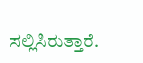ಸಲ್ಲಿಸಿರುತ್ತಾರೆ.